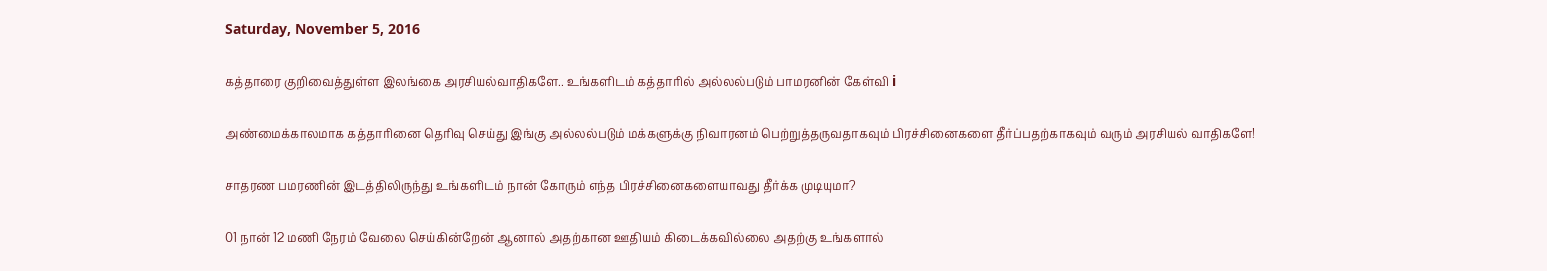Saturday, November 5, 2016

கத்தாரை குறிவைத்துள்ள இலங்கை அரசியல்வாதிகளே.. உங்களிடம் கத்தாரில் அல்லல்படும் பாமரனின் கேள்வி i

அண்மைக்காலமாக கத்தாரினை தெரிவு செய்து இங்கு அல்லல்படும் மக்களுக்கு நிவாரனம் பெற்றுத்தருவதாகவும் பிரச்சினைகளை தீர்ப்பதற்காகவும் வரும் அரசியல் வாதிகளே!

சாதரண பமரணின் இடத்திலிருந்து உங்களிடம் நான் கோரும் எந்த பிரச்சினைகளையாவது தீர்க்க முடியுமா?

01 நான் 12 மணி நேரம் வேலை செய்கின்றேன் ஆனால் அதற்கான ஊதியம் கிடைக்கவில்லை அதற்கு உங்களால்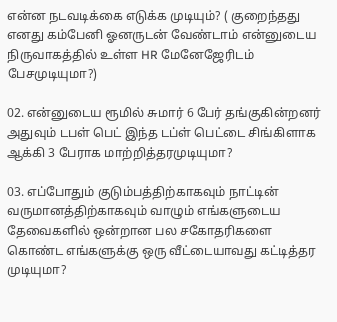என்ன நடவடிக்கை எடுக்க முடியும்? ( குறைந்தது எனது கம்பேனி ஓனருடன் வேண்டாம் என்னுடைய நிருவாகத்தில் உள்ள HR மேனேஜேரிடம் பேசமுடியுமா?)

02. என்னுடைய ரூமில் சுமார் 6 பேர் தங்குகின்றனர் அதுவும் டபள் பெட் இந்த டப்ள் பெட்டை சிங்கிளாக ஆக்கி 3 பேராக மாற்றித்தரமுடியுமா?

03. எப்போதும் குடும்பத்திற்காகவும் நாட்டின் வருமானத்திற்காகவும் வாழும் எங்களுடைய தேவைகளில் ஒன்றான பல சகோதரிகளை கொண்ட எங்களுக்கு ஒரு வீட்டையாவது கட்டித்தர முடியுமா?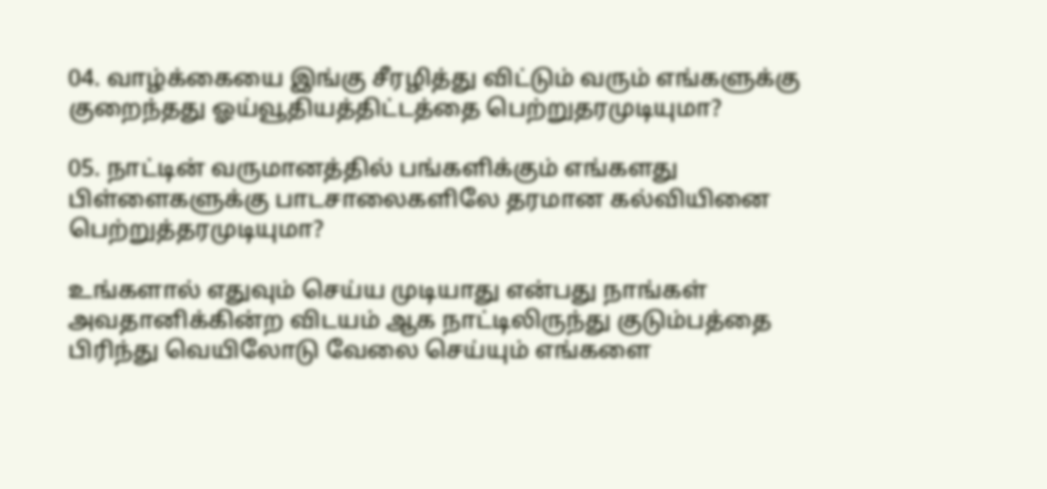04. வாழ்க்கையை இங்கு சீரழித்து விட்டும் வரும் எங்களுக்கு குறைந்தது ஓய்வூதியத்திட்டத்தை பெற்றுதரமுடியுமா?

05. நாட்டின் வருமானத்தில் பங்களிக்கும் எங்களது பிள்ளைகளுக்கு பாடசாலைகளிலே தரமான கல்வியினை பெற்றுத்தரமுடியுமா?

உங்களால் எதுவும் செய்ய முடியாது என்பது நாங்கள் அவதானிக்கின்ற விடயம் ஆக‌ நாட்டிலிருந்து குடும்பத்தை பிரிந்து வெயிலோடு வேலை செய்யும் எங்களை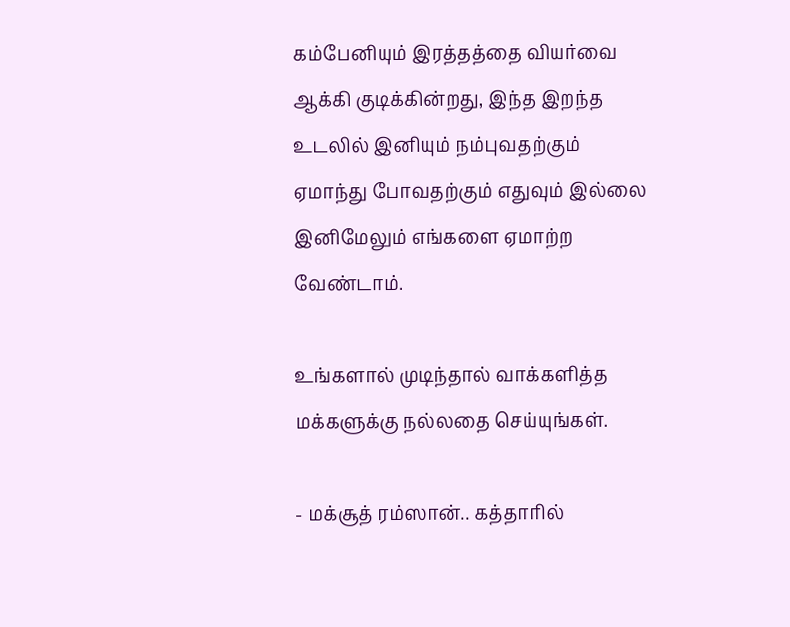கம்பேனியும் இரத்தத்தை வியர்வை ஆக்கி குடிக்கின்றது, இந்த இறந்த உடலில் இனியும் நம்புவதற்கும் ஏமாந்து போவதற்கும் எதுவும் இல்லை இனிமேலும் எங்களை ஏமாற்ற வேண்டாம்.

உங்களால் முடிந்தால் வாக்களித்த மக்களுக்கு நல்லதை செய்யுங்கள்.

- மக்சூத் ரம்ஸான்.. கத்தாரில்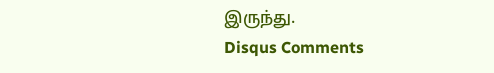இருந்து.
Disqus Comments